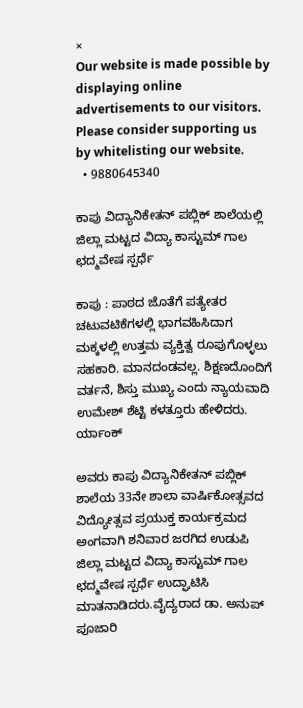×
Our website is made possible by displaying online advertisements to our visitors. Please consider supporting us by whitelisting our website.
  • 9880645340

ಕಾಪು ವಿದ್ಯಾನಿಕೇತನ್ ಪಬ್ಲಿಕ್ ಶಾಲೆಯಲ್ಲಿ ಜಿಲ್ಲಾ ಮಟ್ಟದ ವಿದ್ಯಾ ಕಾಸ್ಟುಮ್ ಗಾಲ ಛದ್ಮವೇಷ ಸ್ಪರ್ಧೆ

ಕಾಪು : ಪಾಠದ ಜೊತೆಗೆ ಪತ್ಯೇತರ ಚಟುವಟಿಕೆಗಳಲ್ಲಿ ಭಾಗವಹಿಸಿದಾಗ ಮಕ್ಕಳಲ್ಲಿ ಉತ್ತಮ ವ್ಯಕ್ತಿತ್ವ ರೂಪುಗೊಳ್ಳಲು ಸಹಕಾರಿ. ಮಾನದಂಡವಲ್ಲ. ಶಿಕ್ಷಣದೊಂದಿಗೆ ವರ್ತನೆ, ಶಿಸ್ತು ಮುಖ್ಯ ಎಂದು ನ್ಯಾಯವಾದಿ ಉಮೇಶ್ ಶೆಟ್ಟಿ ಕಳತ್ತೂರು ಹೇಳಿದರು. ರ್ಯಾಂಕ್

ಅವರು ಕಾಪು ವಿದ್ಯಾನಿಕೇತನ್ ಪಬ್ಲಿಕ್ ಶಾಲೆಯ 33ನೇ ಶಾಲಾ ವಾರ್ಷಿಕೋತ್ಸವದ ವಿದ್ಯೋತ್ಸವ ಪ್ರಯುಕ್ತ ಕಾರ್ಯಕ್ರಮದ ಅಂಗವಾಗಿ ಶನಿವಾರ ಜರಗಿದ ಉಡುಪಿ ಜಿಲ್ಲಾ ಮಟ್ಟದ ವಿದ್ಯಾ ಕಾಸ್ಟುಮ್ ಗಾಲ ಛದ್ಮವೇಷ ಸ್ಪರ್ಧೆ ಉದ್ಘಾಟಿಸಿ ಮಾತನಾಡಿದರು.ವೈದ್ಯರಾದ ಡಾ. ಅನುಪ್ ಪೂಜಾರಿ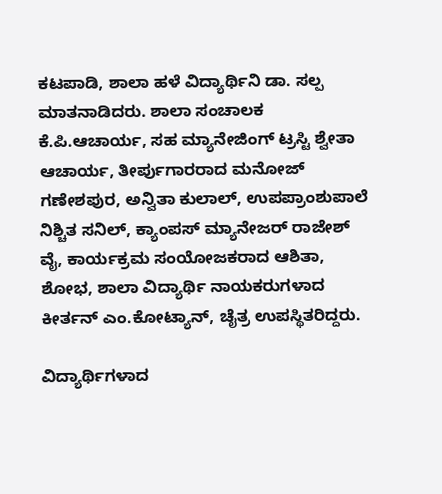ಕಟಪಾಡಿ, ಶಾಲಾ ಹಳೆ ವಿದ್ಯಾರ್ಥಿನಿ ಡಾ. ಸಲ್ಪ ಮಾತನಾಡಿದರು. ಶಾಲಾ ಸಂಚಾಲಕ ಕೆ.ಪಿ.ಆಚಾರ್ಯ, ಸಹ ಮ್ಯಾನೇಜಿಂಗ್ ಟ್ರಸ್ಟಿ ಶ್ವೇತಾ ಆಚಾರ್ಯ, ತೀರ್ಪುಗಾರರಾದ ಮನೋಜ್ ಗಣೇಶಪುರ, ಅನ್ವಿತಾ ಕುಲಾಲ್, ಉಪಪ್ರಾಂಶುಪಾಲೆ ನಿಶ್ಚಿತ ಸನಿಲ್, ಕ್ಯಾಂಪಸ್ ಮ್ಯಾನೇಜರ್ ರಾಜೇಶ್ ವೈ, ಕಾರ್ಯಕ್ರಮ ಸಂಯೋಜಕರಾದ ಆಶಿತಾ, ಶೋಭ, ಶಾಲಾ ವಿದ್ಯಾರ್ಥಿ ನಾಯಕರುಗಳಾದ ಕೀರ್ತನ್ ಎಂ.ಕೋಟ್ಯಾನ್, ಚೈತ್ರ ಉಪಸ್ಥಿತರಿದ್ದರು.

ವಿದ್ಯಾರ್ಥಿಗಳಾದ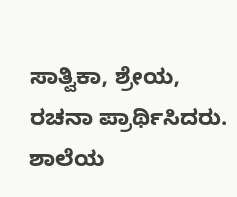ಸಾತ್ವಿಕಾ, ಶ್ರೇಯ, ರಚನಾ ಪ್ರಾರ್ಥಿಸಿದರು. ಶಾಲೆಯ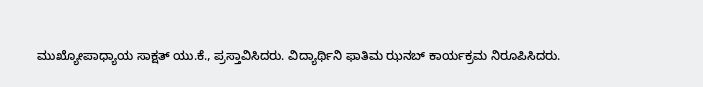ಮುಖ್ಯೋಪಾಧ್ಯಾಯ ಸಾಕ್ಷತ್ ಯು.ಕೆ., ಪ್ರಸ್ತಾವಿಸಿದರು. ವಿದ್ಯಾರ್ಥಿನಿ ಫಾತಿಮ ಝನಬ್ ಕಾರ್ಯಕ್ರಮ ನಿರೂಪಿಸಿದರು.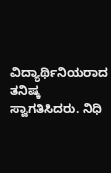ವಿದ್ಯಾರ್ಥಿನಿಯರಾದ ತನಿಷ್ಕ ಸ್ವಾಗತಿಸಿದರು. ನಿಧಿ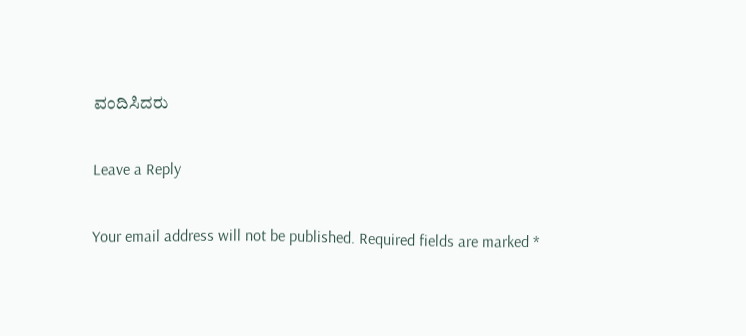ವಂದಿಸಿದರು

Leave a Reply

Your email address will not be published. Required fields are marked *